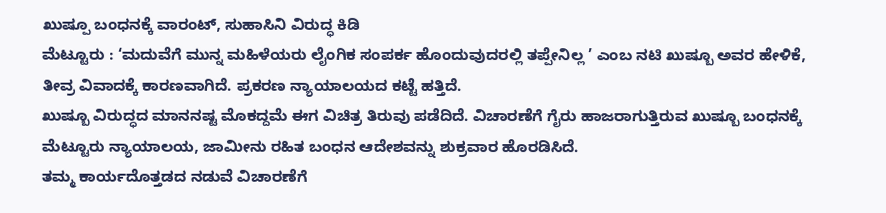ಖುಷ್ಪೂ ಬಂಧನಕ್ಕೆ ವಾರಂಟ್, ಸುಹಾಸಿನಿ ವಿರುದ್ಧ ಕಿಡಿ
ಮೆಟ್ಟೂರು : ‘ಮದುವೆಗೆ ಮುನ್ನ ಮಹಿಳೆಯರು ಲೈಂಗಿಕ ಸಂಪರ್ಕ ಹೊಂದುವುದರಲ್ಲಿ ತಪ್ಪೇನಿಲ್ಲ ’ ಎಂಬ ನಟಿ ಖುಷ್ಬೂ ಅವರ ಹೇಳಿಕೆ, ತೀವ್ರ ವಿವಾದಕ್ಕೆ ಕಾರಣವಾಗಿದೆ. ಪ್ರಕರಣ ನ್ಯಾಯಾಲಯದ ಕಟ್ಟೆ ಹತ್ತಿದೆ.
ಖುಷ್ಬೂ ವಿರುದ್ಧದ ಮಾನನಷ್ಟ ಮೊಕದ್ದಮೆ ಈಗ ವಿಚಿತ್ರ ತಿರುವು ಪಡೆದಿದೆ. ವಿಚಾರಣೆಗೆ ಗೈರು ಹಾಜರಾಗುತ್ತಿರುವ ಖುಷ್ಬೂ ಬಂಧನಕ್ಕೆ ಮೆಟ್ಟೂರು ನ್ಯಾಯಾಲಯ, ಜಾಮೀನು ರಹಿತ ಬಂಧನ ಆದೇಶವನ್ನು ಶುಕ್ರವಾರ ಹೊರಡಿಸಿದೆ.
ತಮ್ಮ ಕಾರ್ಯದೊತ್ತಡದ ನಡುವೆ ವಿಚಾರಣೆಗೆ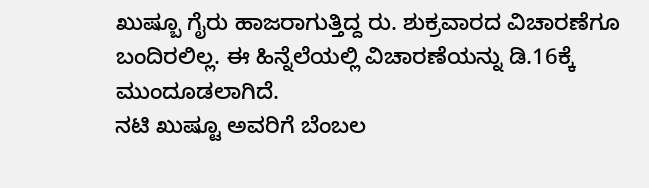ಖುಷ್ಬೂ ಗೈರು ಹಾಜರಾಗುತ್ತಿದ್ದ ರು. ಶುಕ್ರವಾರದ ವಿಚಾರಣೆಗೂ ಬಂದಿರಲಿಲ್ಲ. ಈ ಹಿನ್ನೆಲೆಯಲ್ಲಿ ವಿಚಾರಣೆಯನ್ನು ಡಿ.16ಕ್ಕೆ ಮುಂದೂಡಲಾಗಿದೆ.
ನಟಿ ಖುಷ್ಟೂ ಅವರಿಗೆ ಬೆಂಬಲ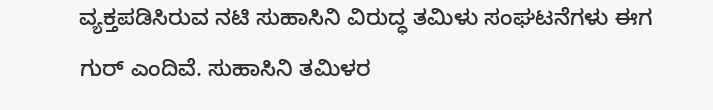ವ್ಯಕ್ತಪಡಿಸಿರುವ ನಟಿ ಸುಹಾಸಿನಿ ವಿರುದ್ಧ ತಮಿಳು ಸಂಘಟನೆಗಳು ಈಗ ಗುರ್ ಎಂದಿವೆ. ಸುಹಾಸಿನಿ ತಮಿಳರ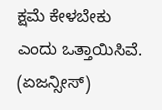ಕ್ಷಮೆ ಕೇಳಬೇಕು ಎಂದು ಒತ್ತಾಯಿಸಿವೆ.
(ಏಜನ್ಸೀಸ್)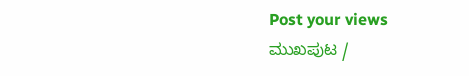Post your views
ಮುಖಪುಟ /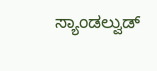ಸ್ಯಾಂಡಲ್ವುಡ್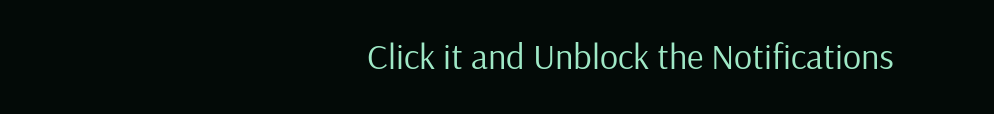Click it and Unblock the Notifications